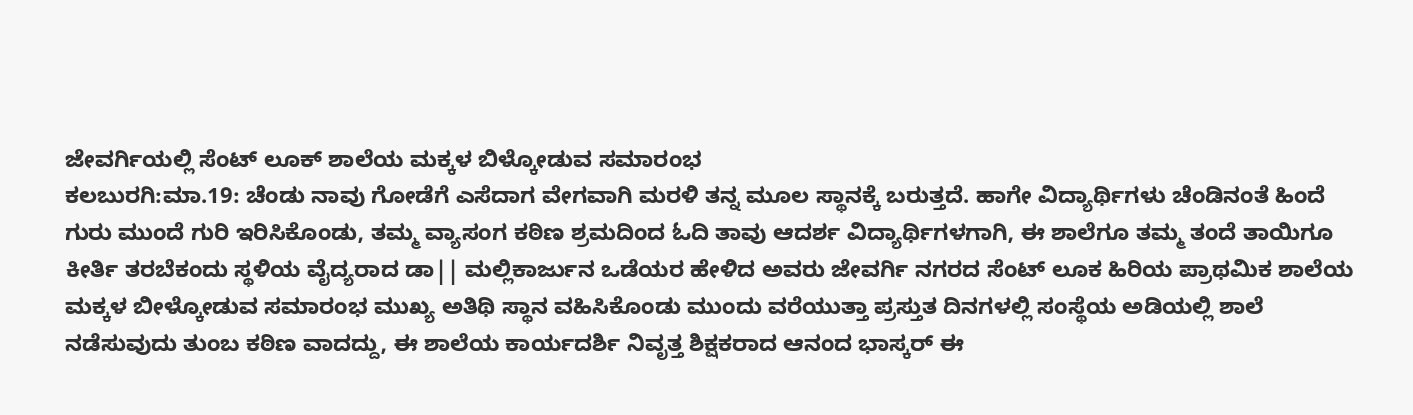ಜೇವರ್ಗಿಯಲ್ಲಿ ಸೆಂಟ್ ಲೂಕ್ ಶಾಲೆಯ ಮಕ್ಕಳ ಬಿಳ್ಕೋಡುವ ಸಮಾರಂಭ
ಕಲಬುರಗಿ:ಮಾ.19: ಚೆಂಡು ನಾವು ಗೋಡೆಗೆ ಎಸೆದಾಗ ವೇಗವಾಗಿ ಮರಳಿ ತನ್ನ ಮೂಲ ಸ್ಥಾನಕ್ಕೆ ಬರುತ್ತದೆ. ಹಾಗೇ ವಿದ್ಯಾರ್ಥಿಗಳು ಚೆಂಡಿನಂತೆ ಹಿಂದೆ ಗುರು ಮುಂದೆ ಗುರಿ ಇರಿಸಿಕೊಂಡು, ತಮ್ಮ ವ್ಯಾಸಂಗ ಕಠಿಣ ಶ್ರಮದಿಂದ ಓದಿ ತಾವು ಆದರ್ಶ ವಿದ್ಯಾರ್ಥಿಗಳಗಾಗಿ, ಈ ಶಾಲೆಗೂ ತಮ್ಮ ತಂದೆ ತಾಯಿಗೂ ಕೀರ್ತಿ ತರಬೆಕಂದು ಸ್ಥಳಿಯ ವೈದ್ಯರಾದ ಡಾ|| ಮಲ್ಲಿಕಾರ್ಜುನ ಒಡೆಯರ ಹೇಳಿದ ಅವರು ಜೇವರ್ಗಿ ನಗರದ ಸೆಂಟ್ ಲೂಕ ಹಿರಿಯ ಪ್ರಾಥಮಿಕ ಶಾಲೆಯ ಮಕ್ಕಳ ಬೀಳ್ಕೋಡುವ ಸಮಾರಂಭ ಮುಖ್ಯ ಅತಿಥಿ ಸ್ಥಾನ ವಹಿಸಿಕೊಂಡು ಮುಂದು ವರೆಯುತ್ತಾ ಪ್ರಸ್ತುತ ದಿನಗಳಲ್ಲಿ ಸಂಸ್ಥೆಯ ಅಡಿಯಲ್ಲಿ ಶಾಲೆ ನಡೆಸುವುದು ತುಂಬ ಕಠಿಣ ವಾದದ್ದು, ಈ ಶಾಲೆಯ ಕಾರ್ಯದರ್ಶಿ ನಿವೃತ್ತ ಶಿಕ್ಷಕರಾದ ಆನಂದ ಭಾಸ್ಕರ್ ಈ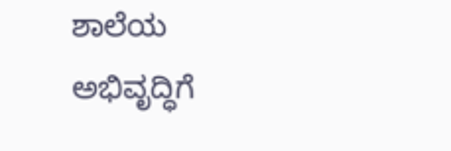ಶಾಲೆಯ ಅಭಿವೃದ್ಧಿಗೆ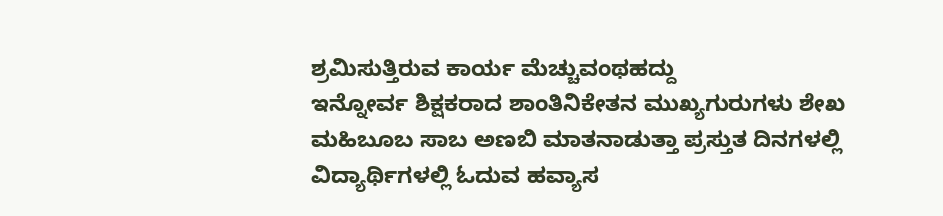ಶ್ರಮಿಸುತ್ತಿರುವ ಕಾರ್ಯ ಮೆಚ್ಚುವಂಥಹದ್ದು
ಇನ್ನೋರ್ವ ಶಿಕ್ಷಕರಾದ ಶಾಂತಿನಿಕೇತನ ಮುಖ್ಯಗುರುಗಳು ಶೇಖ ಮಹಿಬೂಬ ಸಾಬ ಅಣಬಿ ಮಾತನಾಡುತ್ತಾ ಪ್ರಸ್ತುತ ದಿನಗಳಲ್ಲಿ ವಿದ್ಯಾರ್ಥಿಗಳಲ್ಲಿ ಓದುವ ಹವ್ಯಾಸ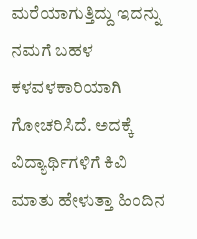ಮರೆಯಾಗುತ್ತಿದ್ದು ಇದನ್ನು ನಮಗೆ ಬಹಳ ಕಳವಳಕಾರಿಯಾಗಿ ಗೋಚರಿಸಿದೆ. ಅದಕ್ಕೆ ವಿದ್ಯಾರ್ಥಿಗಳಿಗೆ ಕಿವಿ ಮಾತು ಹೇಳುತ್ತಾ ಹಿಂದಿನ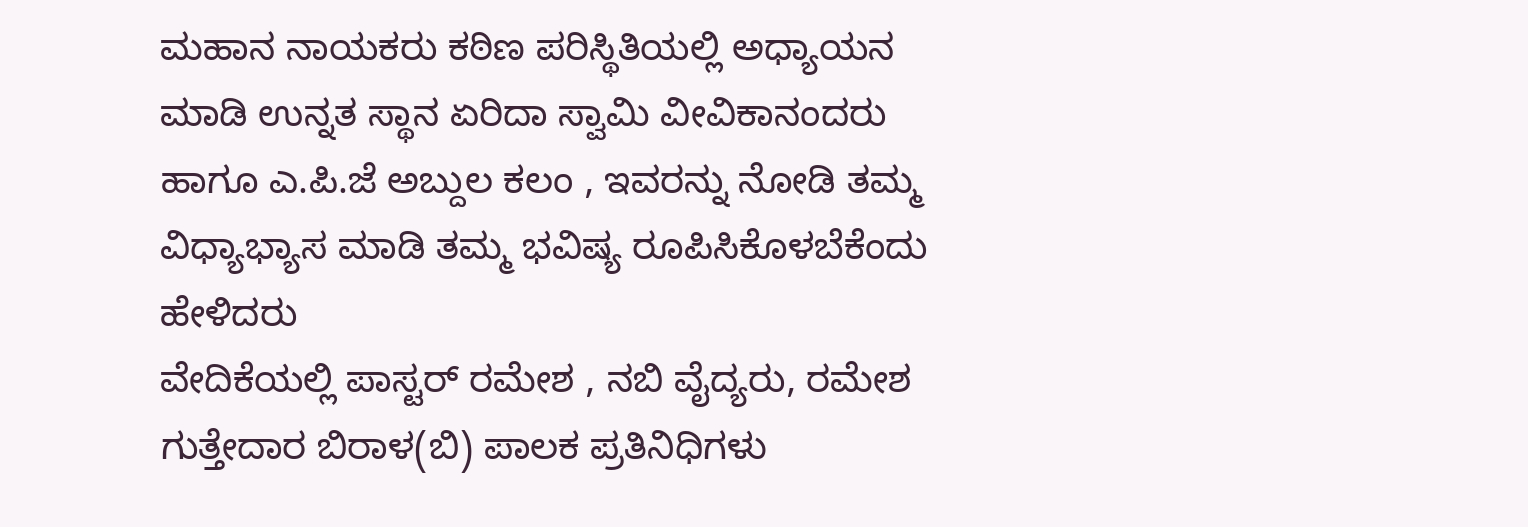ಮಹಾನ ನಾಯಕರು ಕಠಿಣ ಪರಿಸ್ಥಿತಿಯಲ್ಲಿ ಅಧ್ಯಾಯನ ಮಾಡಿ ಉನ್ನತ ಸ್ಥಾನ ಏರಿದಾ ಸ್ವಾಮಿ ವೀವಿಕಾನಂದರು ಹಾಗೂ ಎ.ಪಿ.ಜೆ ಅಬ್ದುಲ ಕಲಂ , ಇವರನ್ನು ನೋಡಿ ತಮ್ಮ ವಿಧ್ಯಾಭ್ಯಾಸ ಮಾಡಿ ತಮ್ಮ ಭವಿಷ್ಯ ರೂಪಿಸಿಕೊಳಬೆಕೆಂದು ಹೇಳಿದರು
ವೇದಿಕೆಯಲ್ಲಿ ಪಾಸ್ಟರ್ ರಮೇಶ , ನಬಿ ವೈದ್ಯರು, ರಮೇಶ ಗುತ್ತೇದಾರ ಬಿರಾಳ(ಬಿ) ಪಾಲಕ ಪ್ರತಿನಿಧಿಗಳು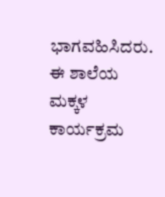ಭಾಗವಹಿಸಿದರು. ಈ ಶಾಲೆಯ ಮಕ್ಕಳ ಕಾರ್ಯಕ್ರಮ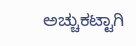ಅಚ್ಚುಕಟ್ಟಾಗಿ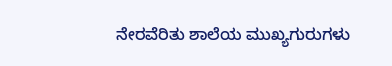ನೇರವೆರಿತು ಶಾಲೆಯ ಮುಖ್ಯಗುರುಗಳು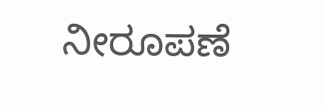ನೀರೂಪಣೆ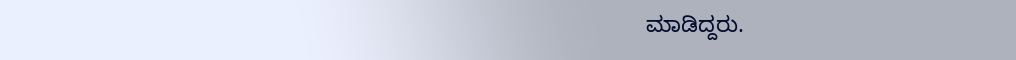ಮಾಡಿದ್ದರು.